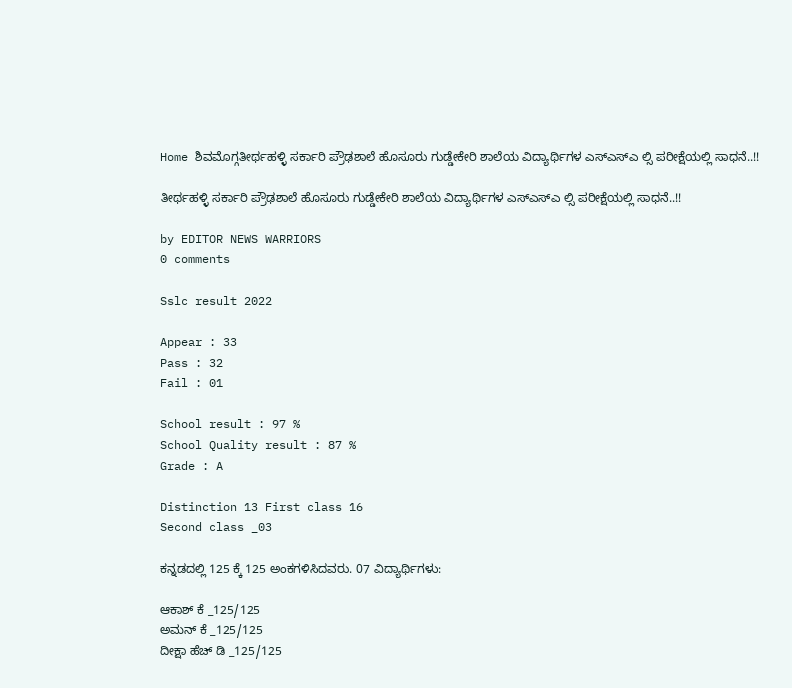Home ಶಿವಮೊಗ್ಗತೀರ್ಥಹಳ್ಳಿ ಸರ್ಕಾರಿ ಪ್ರೌಢಶಾಲೆ ಹೊಸೂರು ಗುಡ್ಡೇಕೇರಿ ಶಾಲೆಯ ವಿದ್ಯಾರ್ಥಿಗಳ ಎಸ್ಎಸ್ಎ ಲ್ಸಿ ಪರೀಕ್ಷೆಯಲ್ಲಿ ಸಾಧನೆ..!!

ತೀರ್ಥಹಳ್ಳಿ ಸರ್ಕಾರಿ ಪ್ರೌಢಶಾಲೆ ಹೊಸೂರು ಗುಡ್ಡೇಕೇರಿ ಶಾಲೆಯ ವಿದ್ಯಾರ್ಥಿಗಳ ಎಸ್ಎಸ್ಎ ಲ್ಸಿ ಪರೀಕ್ಷೆಯಲ್ಲಿ ಸಾಧನೆ..!!

by EDITOR NEWS WARRIORS
0 comments

Sslc result 2022

Appear : 33
Pass : 32
Fail : 01

School result : 97 %
School Quality result : 87 %
Grade : A

Distinction 13 First class 16
Second class _03

ಕನ್ನಡದಲ್ಲಿ 125 ಕ್ಕೆ 125 ಅಂಕಗಳಿಸಿದವರು. 07 ವಿದ್ಯಾರ್ಥಿಗಳು:

ಆಕಾಶ್ ಕೆ _125/125
ಅಮನ್ ಕೆ _125/125
ದೀಕ್ಷಾ ಹೆಚ್ ಡಿ _125/125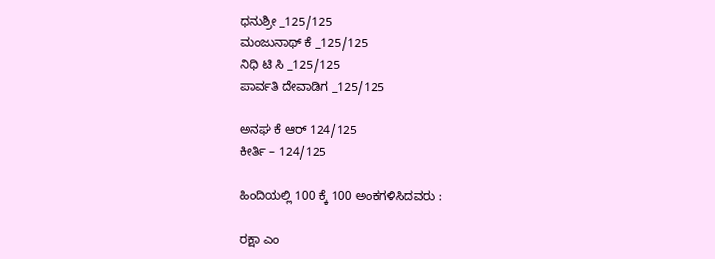ಧನುಶ್ರೀ _125/125
ಮಂಜುನಾಥ್ ಕೆ _125/125
ನಿಧಿ ಟಿ ಸಿ _125/125
ಪಾರ್ವತಿ ದೇವಾಡಿಗ _125/125

ಅನಘ ಕೆ ಆರ್ 124/125
ಕೀರ್ತಿ – 124/125

ಹಿಂದಿಯಲ್ಲಿ 100 ಕ್ಕೆ 100 ಅಂಕಗಳಿಸಿದವರು :

ರಕ್ಷಾ ಎಂ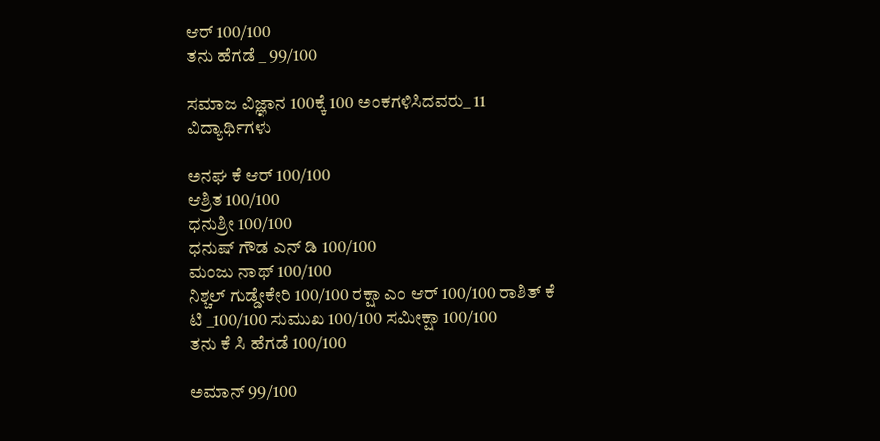ಆರ್ 100/100
ತನು ಹೆಗಡೆ _ 99/100

ಸಮಾಜ ವಿಜ್ಞಾನ 100ಕ್ಕೆ 100 ಅಂಕಗಳಿಸಿದವರು_ 11 ವಿದ್ಯಾರ್ಥಿಗಳು

ಅನಘ ಕೆ ಆರ್ 100/100
ಆಶ್ರಿತ 100/100
ಧನುಶ್ರೀ 100/100
ಧನುಷ್ ಗೌಡ ಎನ್ ಡಿ 100/100
ಮಂಜು ನಾಥ್ 100/100
ನಿಶ್ಚಲ್ ಗುಡ್ಡೇಕೇರಿ 100/100 ರಕ್ಷಾ ಎಂ ಆರ್ 100/100 ರಾಶಿತ್ ಕೆ ಟಿ _100/100 ಸುಮುಖ 100/100 ಸಮೀಕ್ಷಾ 100/100
ತನು ಕೆ ಸಿ ಹೆಗಡೆ 100/100

ಅಮಾನ್ 99/100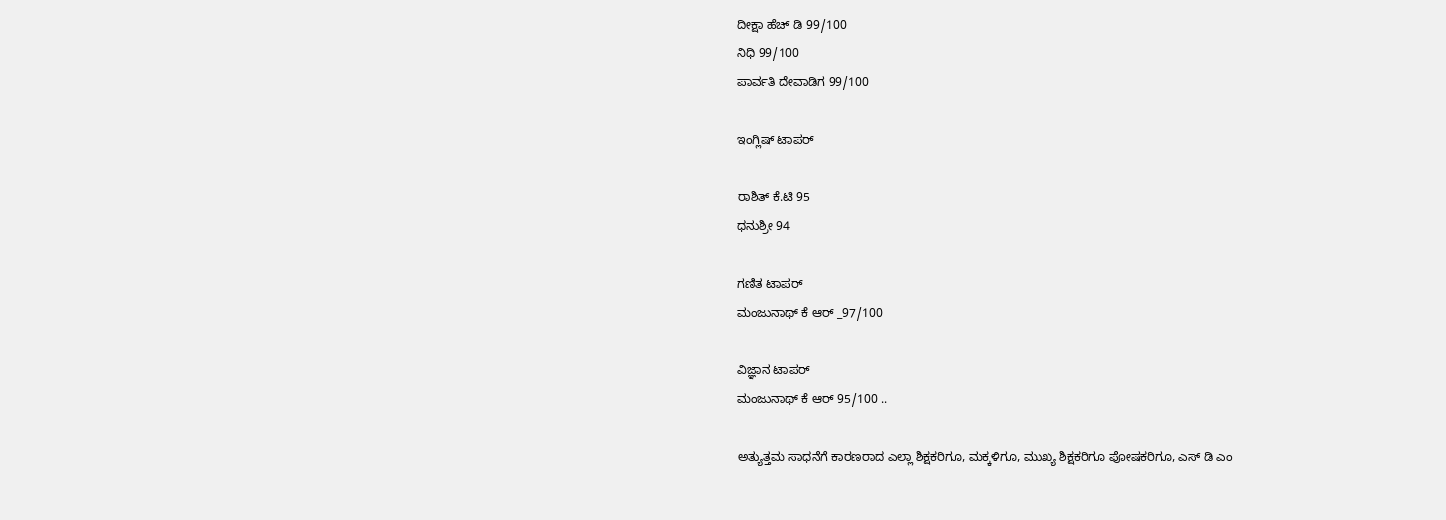ದೀಕ್ಷಾ ಹೆಚ್ ಡಿ 99/100
ನಿಧಿ 99/100
ಪಾರ್ವತಿ ದೇವಾಡಿಗ 99/100

ಇಂಗ್ಲಿಷ್ ಟಾಪರ್

ರಾಶಿತ್ ಕೆ.ಟಿ 95
ಧನುಶ್ರೀ 94

ಗಣಿತ ಟಾಪರ್
ಮಂಜುನಾಥ್ ಕೆ ಆರ್ _97/100

ವಿಜ್ಞಾನ ಟಾಪರ್
ಮಂಜುನಾಥ್ ಕೆ ಆರ್ 95/100 ..

ಅತ್ಯುತ್ತಮ ಸಾಧನೆಗೆ ಕಾರಣರಾದ ಎಲ್ಲಾ ಶಿಕ್ಷಕರಿಗೂ, ಮಕ್ಕಳಿಗೂ, ಮುಖ್ಯ ಶಿಕ್ಷಕರಿಗೂ ಪೋಷಕರಿಗೂ, ಎಸ್ ಡಿ ಎಂ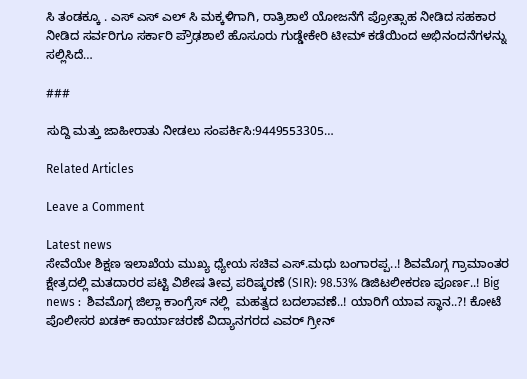ಸಿ ತಂಡಕ್ಕೂ . ಎಸ್ ಎಸ್ ಎಲ್ ಸಿ ಮಕ್ಕಳಿಗಾಗಿ, ರಾತ್ರಿಶಾಲೆ ಯೋಜನೆಗೆ ಪ್ರೋತ್ಸಾಹ ನೀಡಿದ ಸಹಕಾರ ನೀಡಿದ ಸರ್ವರಿಗೂ ಸರ್ಕಾರಿ ಪ್ರೌಢಶಾಲೆ ಹೊಸೂರು ಗುಡ್ಡೇಕೇರಿ ಟೀಮ್ ಕಡೆಯಿಂದ ಅಭಿನಂದನೆಗಳನ್ನು ಸಲ್ಲಿಸಿದೆ…

###

ಸುದ್ದಿ ಮತ್ತು ಜಾಹೀರಾತು ನೀಡಲು ಸಂಪರ್ಕಿಸಿ:9449553305…

Related Articles

Leave a Comment

Latest news
ಸೇವೆಯೇ ಶಿಕ್ಷಣ ಇಲಾಖೆಯ ಮುಖ್ಯ ಧ್ಯೇಯ ಸಚಿವ ಎಸ್.ಮಧು ಬಂಗಾರಪ್ಪ..! ಶಿವಮೊಗ್ಗ ಗ್ರಾಮಾಂತರ ಕ್ಷೇತ್ರದಲ್ಲಿ ಮತದಾರರ ಪಟ್ಟಿ ವಿಶೇಷ ತೀವ್ರ ಪರಿಷ್ಕರಣೆ (SIR): 98.53% ಡಿಜಿಟಲೀಕರಣ ಪೂರ್ಣ..! Big news :  ಶಿವಮೊಗ್ಗ ಜಿಲ್ಲಾ ಕಾಂಗ್ರೆಸ್ ನಲ್ಲಿ  ಮಹತ್ವದ ಬದಲಾವಣೆ..! ಯಾರಿಗೆ ಯಾವ ಸ್ಥಾನ..?! ಕೋಟೆ ಪೊಲೀಸರ ಖಡಕ್ ಕಾರ್ಯಾಚರಣೆ ವಿದ್ಯಾನಗರದ ಎವರ್ ಗ್ರೀನ್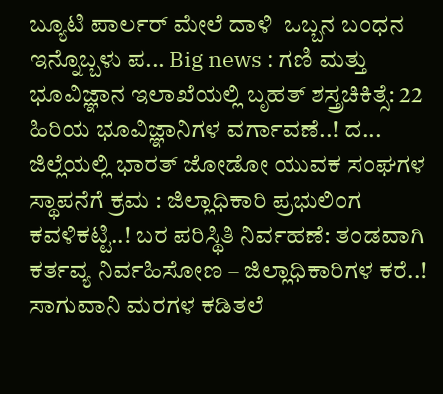ಬ್ಯೂಟಿ ಪಾರ್ಲರ್ ಮೇಲೆ ದಾಳಿ  ಒಬ್ಬನ ಬಂಧನ ಇನ್ನೊಬ್ಬಳು ಪ... Big news : ಗಣಿ ಮತ್ತು ಭೂವಿಜ್ಞಾನ ಇಲಾಖೆಯಲ್ಲಿ ಬೃಹತ್ ಶಸ್ತ್ರಚಿಕಿತ್ಸೆ: 22 ಹಿರಿಯ ಭೂವಿಜ್ಞಾನಿಗಳ ವರ್ಗಾವಣೆ..! ದ... ಜಿಲ್ಲೆಯಲ್ಲಿ ಭಾರತ್ ಜೋಡೋ ಯುವಕ ಸಂಘಗಳ ಸ್ಥಾಪನೆಗೆ ಕ್ರಮ : ಜಿಲ್ಲಾಧಿಕಾರಿ ಪ್ರಭುಲಿಂಗ ಕವಳಿಕಟ್ಟಿ..! ಬರ ಪರಿಸ್ಥಿತಿ ನಿರ್ವಹಣೆ: ತಂಡವಾಗಿ ಕರ್ತವ್ಯ ನಿರ್ವಹಿಸೋಣ – ಜಿಲ್ಲಾಧಿಕಾರಿಗಳ ಕರೆ..! ಸಾಗುವಾನಿ ಮರಗಳ ಕಡಿತಲೆ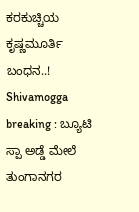ಕರಕುಚ್ಚಿಯ ಕೃಷ್ಣಮೂರ್ತಿ ಬಂಧನ..! Shivamogga breaking : ಬ್ಯೂಟಿ ಸ್ಪಾ ಅಡ್ಡೆ ಮೇಲೆ ತುಂಗಾನಗರ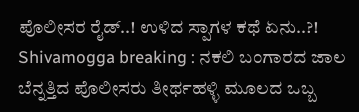ಪೊಲೀಸರ ರೈಡ್..! ಉಳಿದ ಸ್ಪಾಗಳ ಕಥೆ ಏನು..?! Shivamogga breaking : ನಕಲಿ ಬಂಗಾರದ ಜಾಲ ಬೆನ್ನತ್ತಿದ ಪೊಲೀಸರು ತೀರ್ಥಹಳ್ಳಿ ಮೂಲದ ಒಬ್ಬ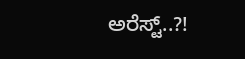ಅರೆಸ್ಟ್..?!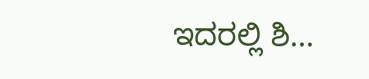ಇದರಲ್ಲಿ ಶಿ...